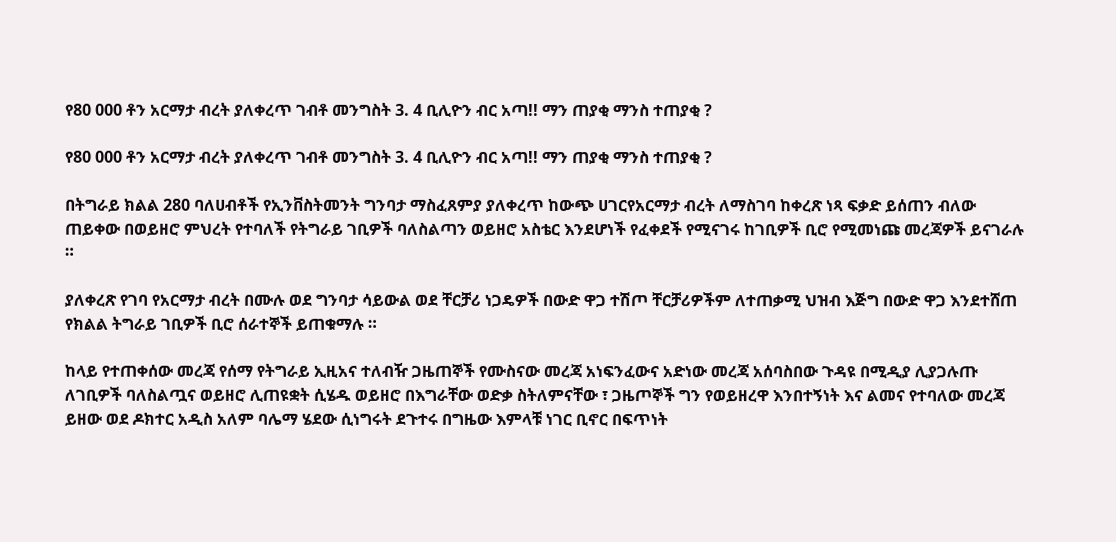የ80 000 ቶን አርማታ ብረት ያለቀረጥ ገብቶ መንግስት 3. 4 ቢሊዮን ብር አጣ!! ማን ጠያቂ ማንስ ተጠያቂ ?

የ80 000 ቶን አርማታ ብረት ያለቀረጥ ገብቶ መንግስት 3. 4 ቢሊዮን ብር አጣ!! ማን ጠያቂ ማንስ ተጠያቂ ?

በትግራይ ክልል 280 ባለሀብቶች የኢንቨስትመንት ግንባታ ማስፈጸምያ ያለቀረጥ ከውጭ ሀገርየአርማታ ብረት ለማስገባ ከቀረጽ ነጻ ፍቃድ ይሰጠን ብለው ጠይቀው በወይዘሮ ምህረት የተባለች የትግራይ ገቢዎች ባለስልጣን ወይዘሮ አስቴር እንደሆነች የፈቀደች የሚናገሩ ከገቢዎች ቢሮ የሚመነጩ መረጃዎች ይናገራሉ ።

ያለቀረጽ የገባ የአርማታ ብረት በሙሉ ወደ ግንባታ ሳይውል ወደ ቸርቻሪ ነጋዴዎች በውድ ዋጋ ተሽጦ ቸርቻሪዎችም ለተጠቃሚ ህዝብ እጅግ በውድ ዋጋ እንደተሸጠ የክልል ትግራይ ገቢዎች ቢሮ ሰራተኞች ይጠቁማሉ ።

ከላይ የተጠቀሰው መረጃ የሰማ የትግራይ ኢዚአና ተለብዥ ጋዜጠኞች የሙስናው መረጃ አነፍንፈውና አድነው መረጃ አሰባስበው ጉዳዩ በሚዲያ ሊያጋሉጡ ለገቢዎች ባለስልጧና ወይዘሮ ሊጠዩቋት ሲሄዱ ወይዘሮ በእግራቸው ወድቃ ስትለምናቸው ፣ ጋዜጦኞች ግን የወይዘረዋ እንበተኝነት እና ልመና የተባለው መረጃ ይዘው ወደ ዶክተር አዲስ አለም ባሌማ ሄደው ሲነግሩት ደጉተሩ በግዜው እምላቹ ነገር ቢኖር በፍጥነት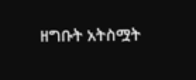ዘግቡት አትስሟት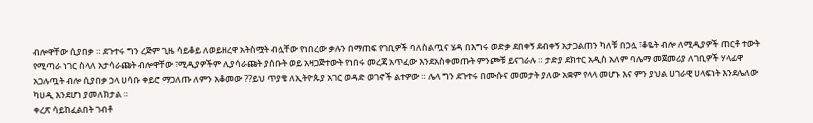ብሎዋቸው ሲያበቃ ። ደጉተሩ ግን ረጅም ጊዜ ሳይቆይ ለወይዘረዋ አትስሟት ብሏቸው የነበረው ቃሉን በማጠፍ የገቢዎች ባለስልጧና ሄዳ በእግሩ ወድቃ ደበቀኝ ደብቀኝ አታጋልጠን ካለቹ በኃሏ ፣ቆዬት ብሎ ለሚዲያዎች ጠርቶ ተውት የሚጣራ ነገር ስላለ አታሳራጩት ብሎዋቸው ፣ሚዲያዎችም ሊያሳራጩት ያሰቡት ወይ አዛጋጅተውት የነበሩ መረጃ አጥፈው እንደአስቀመጡት ምንጮቹ ይናገራሉ ። ታድያ ደክተር አዲስ አለም ባሌማ መጀመሪያ ለገቢዎች ሃላፊዋ አጋሉጧት ብሎ ሲያበቃ ኃላ ሀሳቡ ቀይሮ ማጋለጡ ለምን አቆመው ??ይህ ጥያቄ ለኢትዮጱያ አገር ወዳድ ወገኖች ልተዎው ። ሌላ ግን ደጉተሩ በሙሱና መመታት ያለው አቋም የላላ መሆኑ እና ምን ያህል ሀገራዊ ሀላፍነት እንደሌለው ካሀዲ እንደሆነ ያመለክታል ።
ቀረጽ ሳይከፈልበት ገብቶ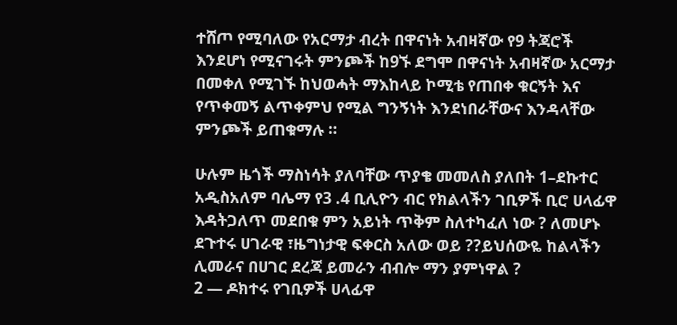ተሸጦ የሚባለው የአርማታ ብረት በዋናነት አብዛኛው የ9 ትጃሮች እንደሆነ የሚናገሩት ምንጮች ከ9ኙ ደግሞ በዋናነት አብዛኛው አርማታ በመቀለ የሚገኙ ከህወሓት ማእከላይ ኮሚቴ የጠበቀ ቁርኝት እና የጥቀመኝ ልጥቀምህ የሚል ግንኝነት እንደነበራቸውና እንዳላቸው ምንጮች ይጠቁማሉ ።

ሁሉም ዜጎች ማስነሳት ያለባቸው ጥያቄ መመለስ ያለበት 1–ደኩተር አዲስአለም ባሌማ የ3 .4 ቢሊዮን ብር የክልላችን ገቢዎች ቢሮ ሀላፊዋ እዳትጋለጥ መደበቁ ምን አይነት ጥቅም ስለተካፈለ ነው ? ለመሆኑ ደጉተሩ ሀገራዊ ፣ዜግነታዊ ፍቀርስ አለው ወይ ??ይህሰውዬ ከልላችን ሊመራና በሀገር ደረጃ ይመራን ብብሎ ማን ያምነዋል ?
2 — ዶክተሩ የገቢዎች ሀላፊዋ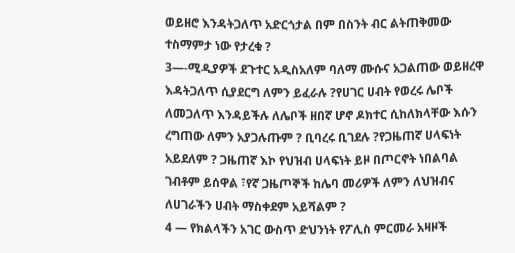ወይዘሮ እንዳትጋለጥ አድርጎታል በም በስንት ብር ልትጠቅመው ተስማምታ ነው የታረቁ ?
3—-ሚዲያዎች ደጉተር አዲስአለም ባለማ ሙሱና አጋልጠው ወይዘረዋ እዳትጋለጥ ሲያደርግ ለምን ይፈራሉ ?የሀገር ሀብት የወረሩ ሌቦች ለመጋለጥ እንዳይችሉ ለሌቦች ዘበኛ ሆኖ ዶክተር ሲከለክላቸው እሱን ረግጠው ለምን አያጋሉጡም ? ቢባረሩ ቢገደሉ ?የጋዜጠኛ ሀላፍነት አይደለም ? ጋዜጠኛ እኮ የህዝብ ሀላፍነት ይዞ በጦርኖት ነበልባል ገብቶም ይሰዋል ፣የኛ ጋዜጦኞች ከሌባ መሪዎች ለምን ለህዝብና ለሀገራችን ሀብት ማስቀደም አይሻልም ?
4 — የክልላችን አገር ውስጥ ድህንነት የፖሊስ ምርመራ አዛዞች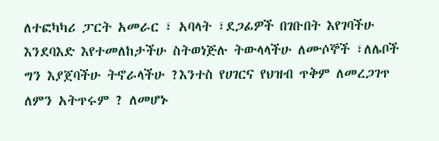ለተፎካካሪ ፓርት አመራር ፣ አባላት ፣ደጋፊዎች በገቡበት እየገባችሁ እንደባእድ እየተመለከታችሁ ስትወነጅሉ ትውላላችሁ ለሙሶኞች ፣ለሌቦች ግን እያጀባችሁ ትኖራላችሁ ?እንተስ የሀገርና የህዝብ ጥቅም ለመረጋገጥ ለምን አትጥሩም ? ለመሆኑ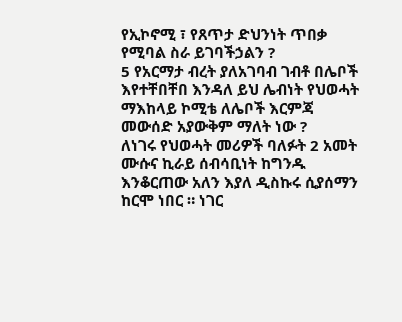የኢኮኖሚ ፣ የጸጥታ ድህንነት ጥበቃ የሚባል ስራ ይገባችኃልን ?
5 የአርማታ ብረት ያለአገባብ ገብቶ በሌቦች እየተቸበቸበ እንዳለ ይህ ሌብነት የህወሓት ማእከላይ ኮሚቴ ለሌቦች እርምጃ መውሰድ አያውቅም ማለት ነው ?
ለነገሩ የህወሓት መሪዎች ባለፉት 2 አመት ሙሱና ኪራይ ሰብሳቢነት ከግንዱ እንቆርጠው አለን እያለ ዲስኩሩ ሲያሰማን ከርሞ ነበር ። ነገር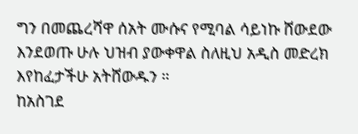ግን በመጨረሻዋ ሰአት ሙሱና የሚባል ሳይነኩ ሸውደው እንደወጡ ሁሉ ህዝብ ያውቀዋል ስለዚህ አዲስ መድረክ እየከፈታችሁ አትሸውዱን ።
ከአስገደ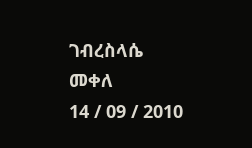ገብረስላሴ
መቀለ
14 / 09 / 2010